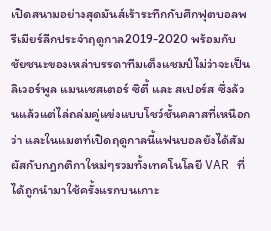เปิดสนามอย่างสุดมันส์เร้าระทึกกับศึกฟุตบอลพรีเมียร์ลีกประจำฤดูกาล2019-2020 พร้อมกับชัยชนะของเหล่าบรรดาทีมเต็งแชมป์ไม่ว่าจะเป็น ลิเวอร์พูล แมนเชสเตอร์ ซิตี้ และ สเปอร์ส ซึ่งล้วนแล้วแต่ไล่ถล่มคู่แข่งแบบโชว์ชั้นคลาสที่เหนือกว่า และในแมตท์เปิดฤดูกาลนี้แฟนบอลยังได้สัมผัสกับกฎกติกาใหม่ๆรวมทั้งเทคโนโลยี VAR ที่ได้ถูกนำมาใช้ครั้งแรกบนเกาะ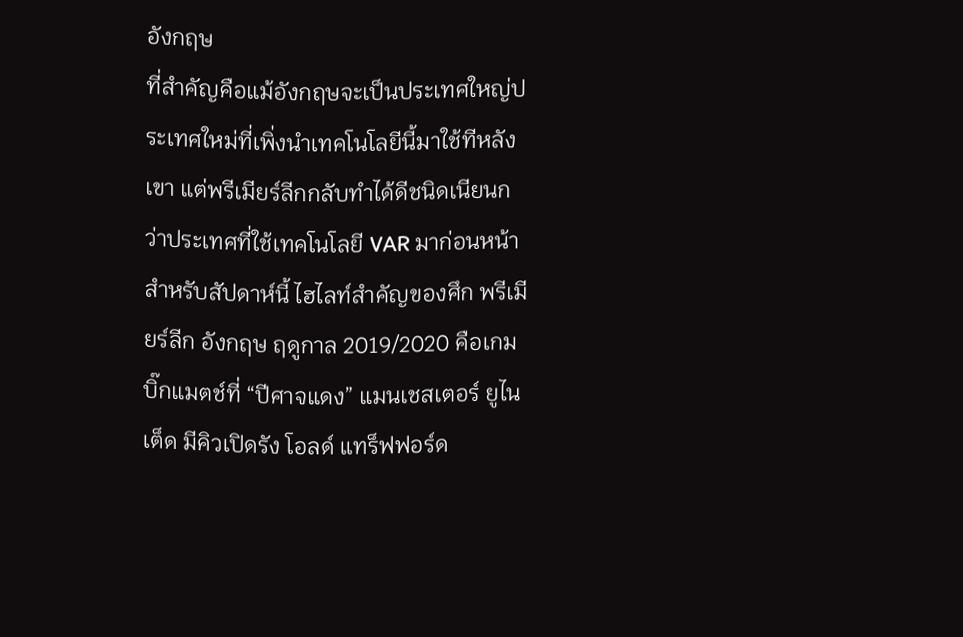อังกฤษ
ที่สำคัญคือแม้อังกฤษจะเป็นประเทศใหญ่ประเทศใหม่ที่เพิ่งนำเทคโนโลยีนี้มาใช้ทีหลังเขา แต่พรีเมียร์ลีกกลับทำได้ดีชนิดเนียนกว่าประเทศที่ใช้เทคโนโลยี VAR มาก่อนหน้า
สำหรับสัปดาห์นี้ ไฮไลท์สำคัญของศึก พรีเมียร์ลีก อังกฤษ ฤดูกาล 2019/2020 คือเกมบิ๊กแมตช์ที่ “ปีศาจแดง” แมนเชสเตอร์ ยูไนเต็ด มีคิวเปิดรัง โอลด์ แทร็ฟฟอร์ด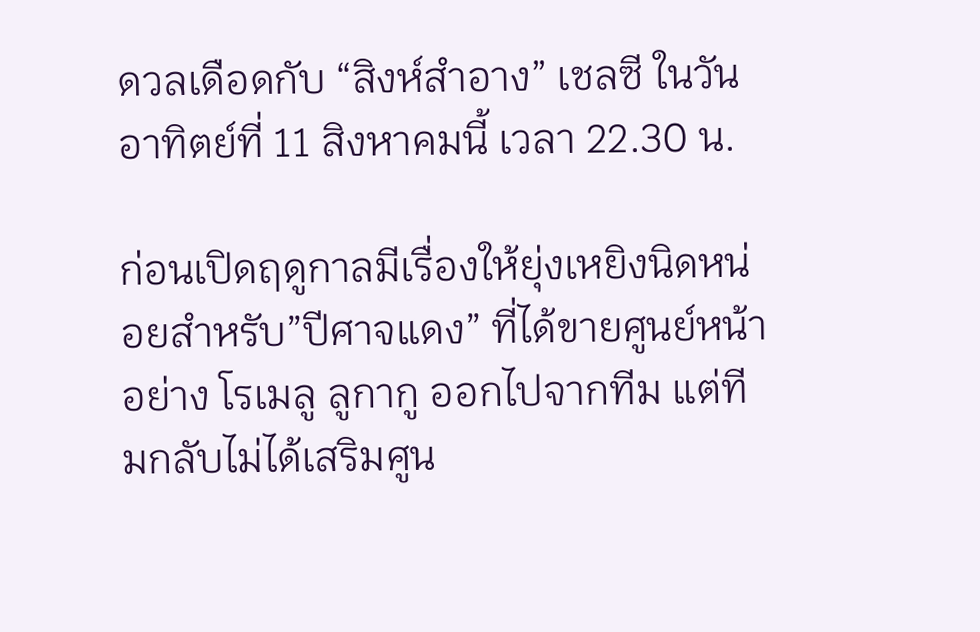ดวลเดือดกับ “สิงห์สําอาง” เชลซี ในวันอาทิตย์ที่ 11 สิงหาคมนี้ เวลา 22.30 น.

ก่อนเปิดฤดูกาลมีเรื่องให้ยุ่งเหยิงนิดหน่อยสำหรับ”ปีศาจแดง” ที่ได้ขายศูนย์หน้าอย่าง โรเมลู ลูกากู ออกไปจากทีม แต่ทีมกลับไม่ได้เสริมศูน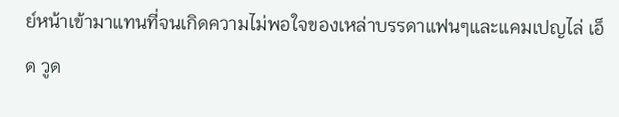ย์หน้าเข้ามาแทนที่จนเกิดความไม่พอใจของเหล่าบรรดาแฟนๆและแคมเปญไล่ เอ็ด วูด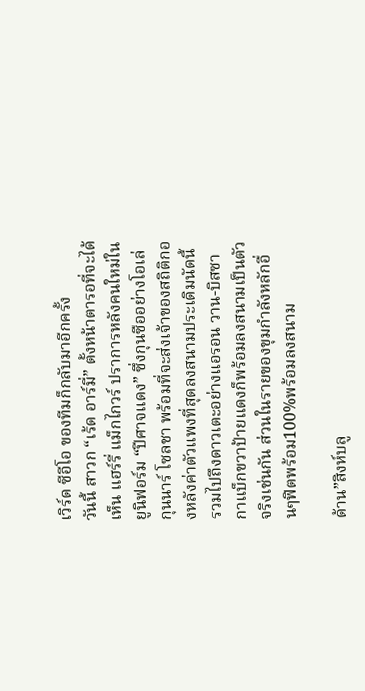เวิร์ด ซีอีโอ ของทีมก็กลับมาอีกครั้ง
วันนี้ สาวก “เร้ด อาร์มี่” ตั้งหน้าตารอที่จะได้เห็น แฮร์รี่ แม็กไกวร์ ปราการหลังคนใหม่ในยูนิฟอร์ม “ปีศาจแดง” ซึ่งกุนซืออย่างโอเล่ กุนนาร์ โซลชา พร้อมที่จะส่งเจ้าของสถิติกองหลังค่าตัวแพงที่สุดลงสนามประเดิมนัดนี้ รวมไปถึงดาวเตะอย่างแอรอน วาน-บิสซากาแบ็กขวาป้ายแดงก็พร้อมลงสนามเป็นตัวจริงเช่นกัน ส่วนในรายของขุมกำลังหลักอื่นๆฟิตพร้อม100%พร้อมลงสนาม

ด้าน”สิงห์บลู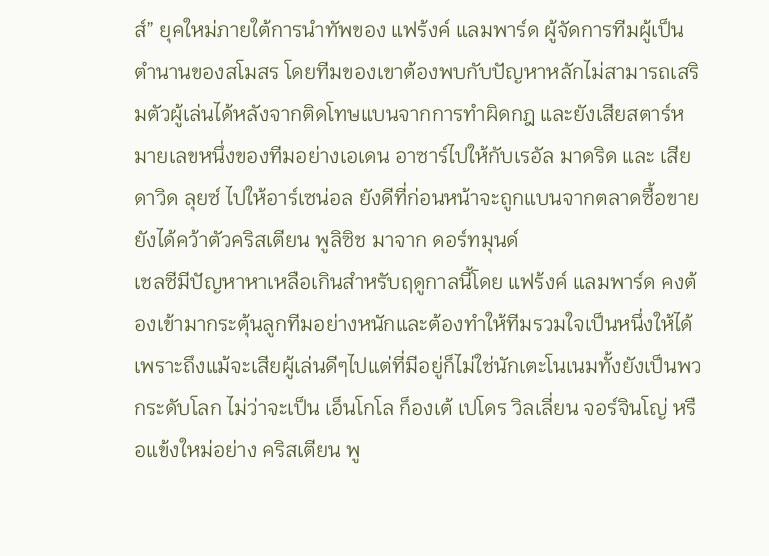ส์” ยุคใหม่ภายใต้การนำทัพของ แฟร้งค์ แลมพาร์ด ผู้จัดการทีมผู้เป็นตำนานของสโมสร โดยทีมของเขาต้องพบกับปัญหาหลักไม่สามารถเสริมตัวผู้เล่นได้หลังจากติดโทษแบนจากการทำผิดกฎ และยังเสียสตาร์หมายเลขหนึ่งของทีมอย่างเอเดน อาซาร์ไปให้กับเรอัล มาดริด และ เสียดาวิด ลุยซ์ ไปให้อาร์เซน่อล ยังดีที่ก่อนหน้าจะถูกแบนจากตลาดซื้อขายยังได้คว้าตัวคริสเตียน พูลิซิช มาจาก ดอร์ทมุนด์
เชลซีมีปัญหาหาเหลือเกินสำหรับฤดูกาลนี้โดย แฟร้งค์ แลมพาร์ด คงต้องเข้ามากระตุ้นลูกทีมอย่างหนักและต้องทำให้ทีมรวมใจเป็นหนึ่งให้ได้ เพราะถึงแม้จะเสียผู้เล่นดีๆไปแต่ที่มีอยู่ก็ไม่ใช่นักเตะโนเนมทั้งยังเป็นพวกระดับโลก ไม่ว่าจะเป็น เอ็นโกโล ก็องเต้ เปโดร วิลเลี่ยน จอร์จินโญ่ หรือแข้งใหม่อย่าง คริสเตียน พู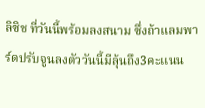ลิซิช ที่วันนี้พร้อมลงสนาม ซึ่งถ้าแลมพาร์ดปรับจูนลงตัววันนี้มีลุ้นถึง3คะเเนน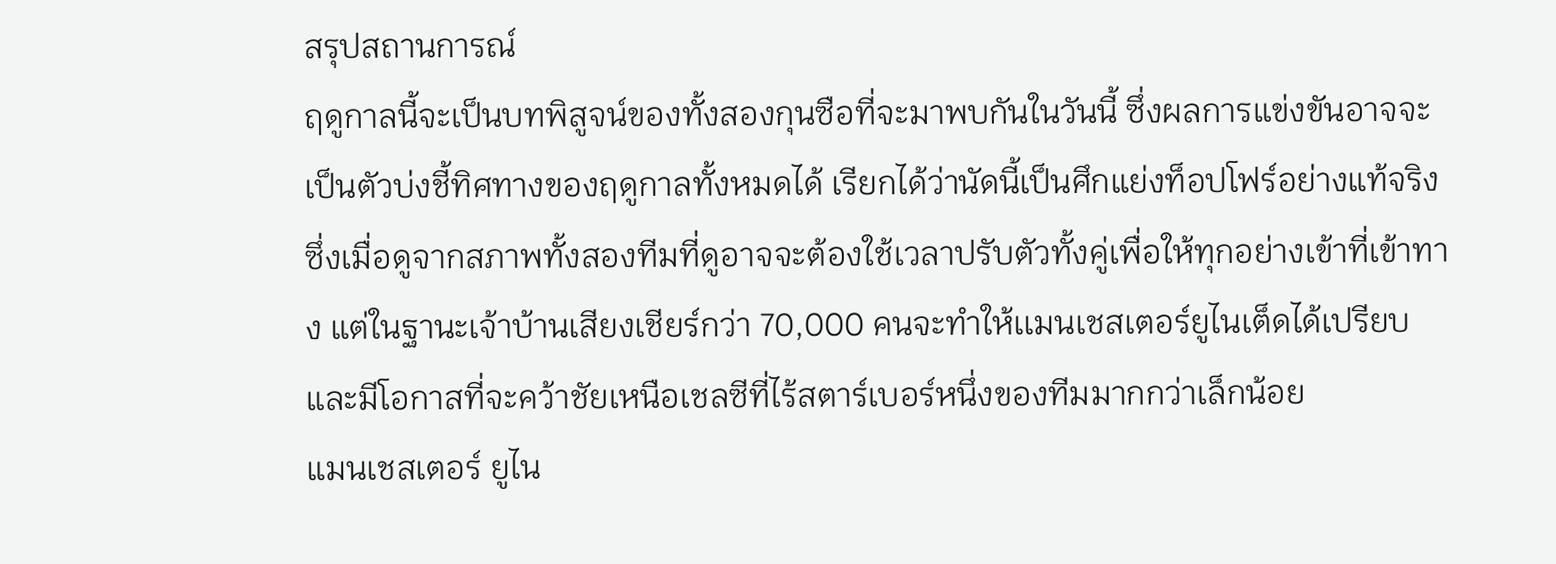สรุปสถานการณ์
ฤดูกาลนี้จะเป็นบทพิสูจน์ของทั้งสองกุนซือที่จะมาพบกันในวันนี้ ซึ่งผลการแข่งขันอาจจะเป็นตัวบ่งชี้ทิศทางของฤดูกาลทั้งหมดได้ เรียกได้ว่านัดนี้เป็นศึกแย่งท็อปโฟร์อย่างแท้จริง ซึ่งเมื่อดูจากสภาพทั้งสองทีมที่ดูอาจจะต้องใช้เวลาปรับตัวทั้งคู่เพื่อให้ทุกอย่างเข้าที่เข้าทาง แต่ในฐานะเจ้าบ้านเสียงเชียร์กว่า 70,000 คนจะทำให้เเมนเชสเตอร์ยูไนเต็ดได้เปรียบและมีโอกาสที่จะคว้าชัยเหนือเชลซีที่ไร้สตาร์เบอร์หนึ่งของทีมมากกว่าเล็กน้อย
แมนเชสเตอร์ ยูไน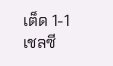เต็ด 1-1 เชลซี